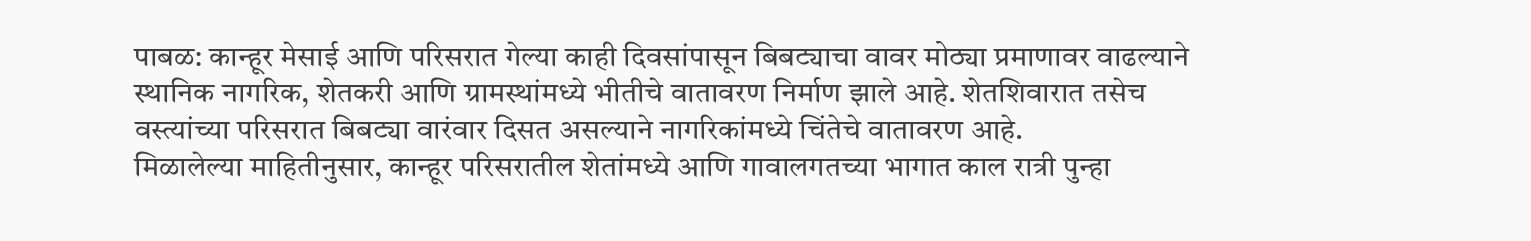पाबळ: कान्हूर मेसाई आणि परिसरात गेल्या काही दिवसांपासून बिबट्याचा वावर मोठ्या प्रमाणावर वाढल्याने स्थानिक नागरिक, शेतकरी आणि ग्रामस्थांमध्ये भीतीचे वातावरण निर्माण झाले आहे. शेतशिवारात तसेच वस्त्यांच्या परिसरात बिबट्या वारंवार दिसत असल्याने नागरिकांमध्ये चिंतेचे वातावरण आहे.
मिळालेल्या माहितीनुसार, कान्हूर परिसरातील शेतांमध्ये आणि गावालगतच्या भागात काल रात्री पुन्हा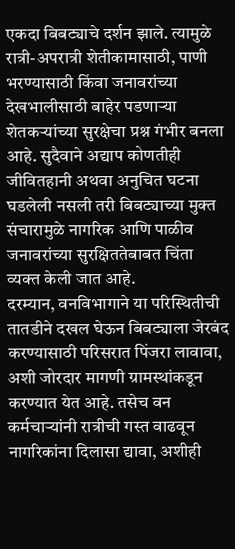एकदा बिबट्याचे दर्शन झाले. त्यामुळे रात्री-अपरात्री शेतीकामासाठी, पाणी भरण्यासाठी किंवा जनावरांच्या देखभालीसाठी बाहेर पडणाऱ्या शेतकऱ्यांच्या सुरक्षेचा प्रश्न गंभीर बनला आहे. सुदैवाने अद्याप कोणतीही जीवितहानी अथवा अनुचित घटना घडलेली नसली तरी बिबट्याच्या मुक्त संचारामुळे नागरिक आणि पाळीव जनावरांच्या सुरक्षिततेबाबत चिंता व्यक्त केली जात आहे.
दरम्यान, वनविभागाने या परिस्थितीची तातडीने दखल घेऊन बिबट्याला जेरबंद करण्यासाठी परिसरात पिंजरा लावावा, अशी जोरदार मागणी ग्रामस्थांकडून करण्यात येत आहे. तसेच वन कर्मचाऱ्यांनी रात्रीची गस्त वाढवून नागरिकांना दिलासा द्यावा, अशीही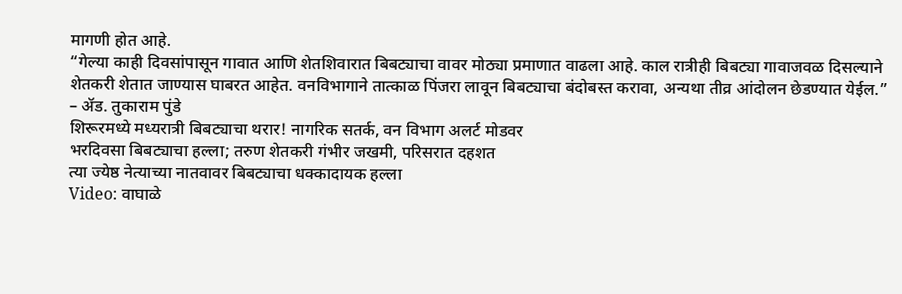मागणी होत आहे.
“गेल्या काही दिवसांपासून गावात आणि शेतशिवारात बिबट्याचा वावर मोठ्या प्रमाणात वाढला आहे. काल रात्रीही बिबट्या गावाजवळ दिसल्याने शेतकरी शेतात जाण्यास घाबरत आहेत. वनविभागाने तात्काळ पिंजरा लावून बिबट्याचा बंदोबस्त करावा, अन्यथा तीव्र आंदोलन छेडण्यात येईल.”
– ॲड. तुकाराम पुंडे
शिरूरमध्ये मध्यरात्री बिबट्याचा थरार! नागरिक सतर्क, वन विभाग अलर्ट मोडवर
भरदिवसा बिबट्याचा हल्ला; तरुण शेतकरी गंभीर जखमी, परिसरात दहशत
त्या ज्येष्ठ नेत्याच्या नातवावर बिबट्याचा धक्कादायक हल्ला
Video: वाघाळे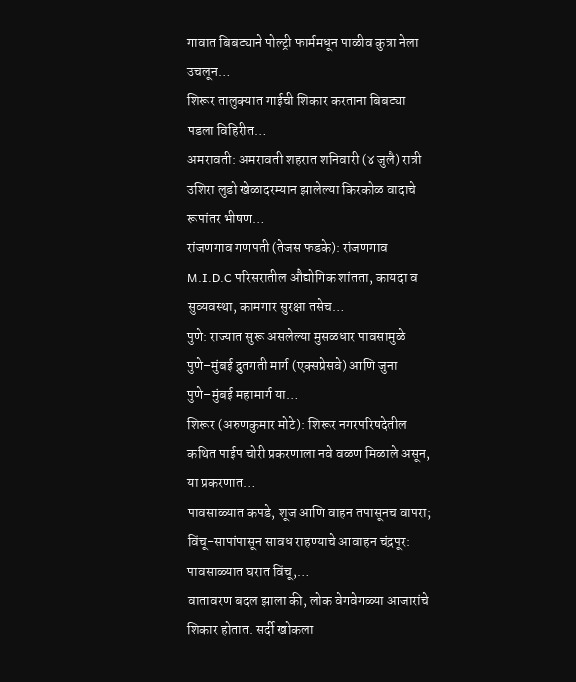गावात बिबट्याने पोल्ट्री फार्ममधून पाळीव कुत्रा नेला उचलून…
शिरूर तालुक्यात गाईची शिकार करताना बिबट्या पडला विहिरीत…
अमरावती: अमरावती शहरात शनिवारी (४ जुलै) रात्री उशिरा लुडो खेळादरम्यान झालेल्या किरकोळ वादाचे रूपांतर भीषण…
रांजणगाव गणपती (तेजस फडके): रांजणगाव M.I.D.C परिसरातील औद्योगिक शांतता, कायदा व सुव्यवस्था, कामगार सुरक्षा तसेच…
पुणे: राज्यात सुरू असलेल्या मुसळधार पावसामुळे पुणे–मुंबई द्रुतगती मार्ग (एक्सप्रेसवे) आणि जुना पुणे–मुंबई महामार्ग या…
शिरूर (अरुणकुमार मोटे): शिरूर नगरपरिषदेतील कथित पाईप चोरी प्रकरणाला नवे वळण मिळाले असून, या प्रकरणात…
पावसाळ्यात कपडे, शूज आणि वाहन तपासूनच वापरा; विंचू-सापांपासून सावध राहण्याचे आवाहन चंद्रपूर: पावसाळ्यात घरात विंचू,…
वातावरण बदल झाला की, लोक वेगवेगळ्या आजारांचे शिकार होतात. सर्दी खोकला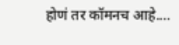होणं तर कॉमनच आहे.…